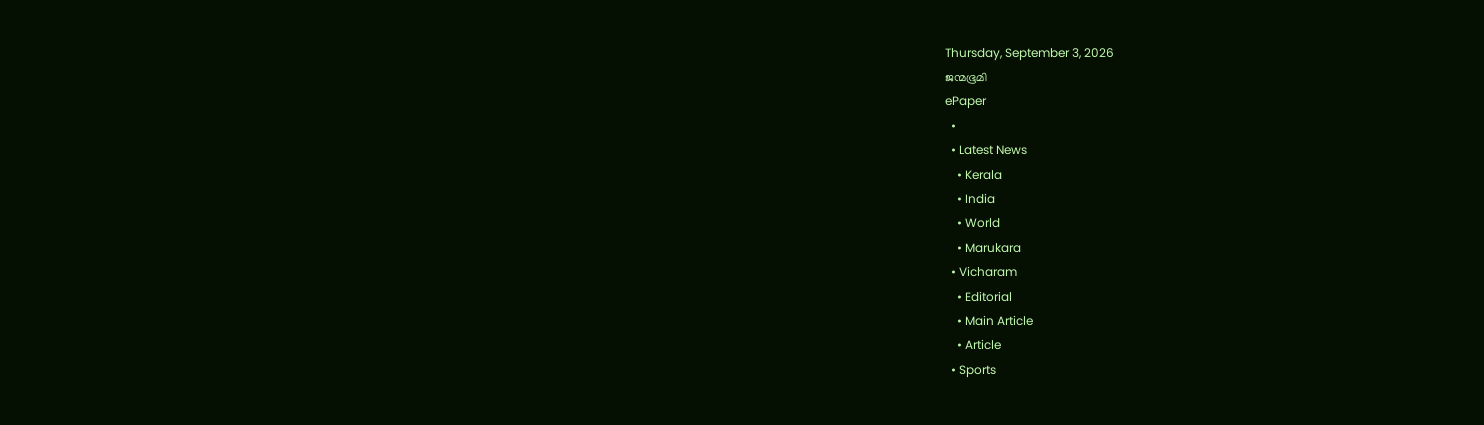Thursday, September 3, 2026
ജന്മഭൂമി
ePaper
  •
  • Latest News
    • Kerala
    • India
    • World
    • Marukara
  • Vicharam
    • Editorial
    • Main Article
    • Article
  • Sports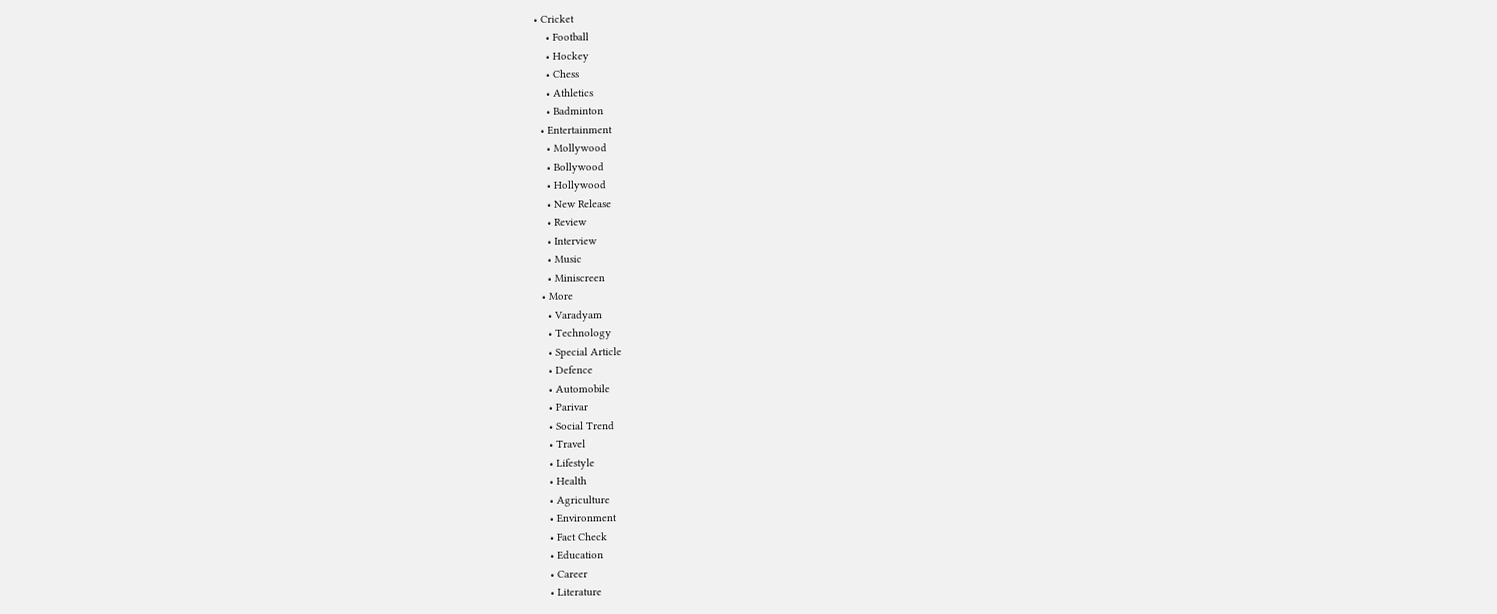• Cricket
    • Football
    • Hockey
    • Chess
    • Athletics
    • Badminton
  • Entertainment
    • Mollywood
    • Bollywood
    • Hollywood
    • New Release
    • Review
    • Interview
    • Music
    • Miniscreen
  • More
    • Varadyam
    • Technology
    • Special Article
    • Defence
    • Automobile
    • Parivar
    • Social Trend
    • Travel
    • Lifestyle
    • Health
    • Agriculture
    • Environment
    • Fact Check
    • Education
    • Career
    • Literature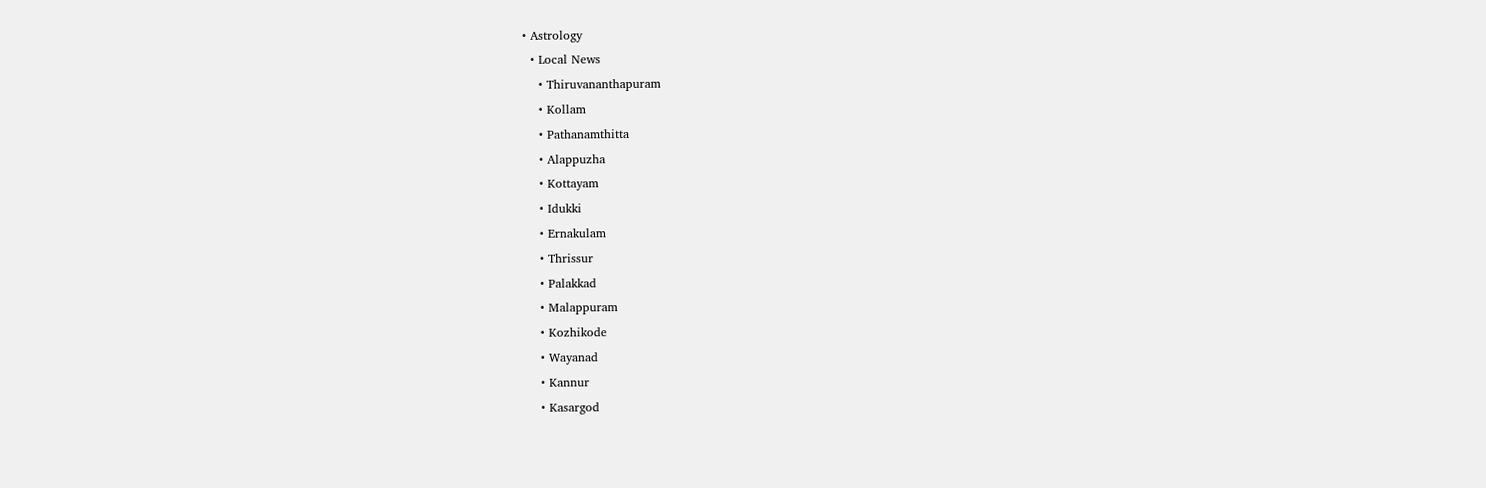• Astrology
  • Local News
    • Thiruvananthapuram
    • Kollam
    • Pathanamthitta
    • Alappuzha
    • Kottayam
    • Idukki
    • Ernakulam
    • Thrissur
    • Palakkad
    • Malappuram
    • Kozhikode
    • Wayanad
    • Kannur
    • Kasargod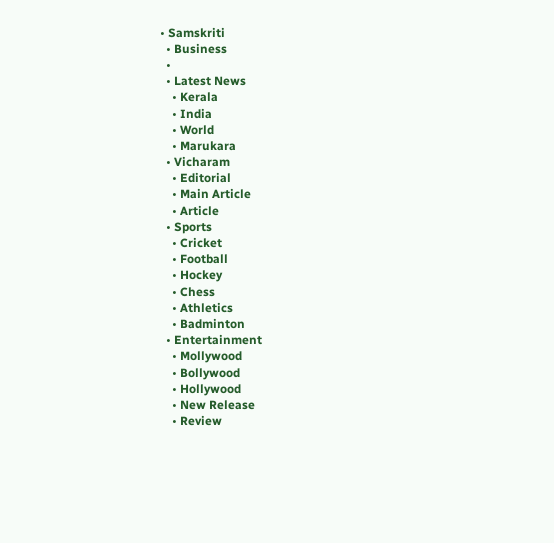• Samskriti
  • Business
  •
  • Latest News
    • Kerala
    • India
    • World
    • Marukara
  • Vicharam
    • Editorial
    • Main Article
    • Article
  • Sports
    • Cricket
    • Football
    • Hockey
    • Chess
    • Athletics
    • Badminton
  • Entertainment
    • Mollywood
    • Bollywood
    • Hollywood
    • New Release
    • Review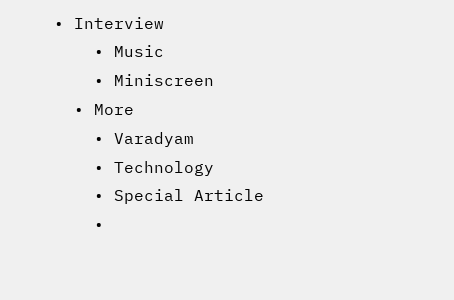• Interview
    • Music
    • Miniscreen
  • More
    • Varadyam
    • Technology
    • Special Article
    •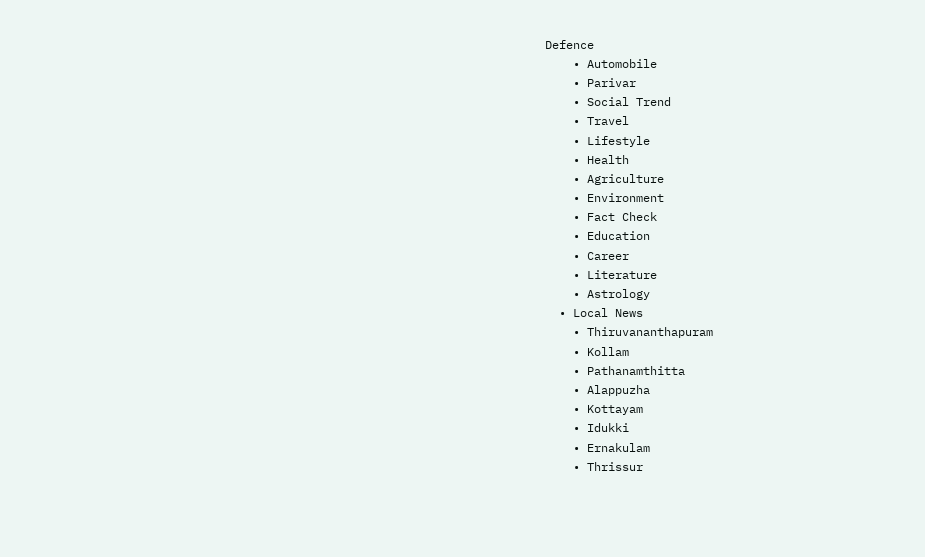Defence
    • Automobile
    • Parivar
    • Social Trend
    • Travel
    • Lifestyle
    • Health
    • Agriculture
    • Environment
    • Fact Check
    • Education
    • Career
    • Literature
    • Astrology
  • Local News
    • Thiruvananthapuram
    • Kollam
    • Pathanamthitta
    • Alappuzha
    • Kottayam
    • Idukki
    • Ernakulam
    • Thrissur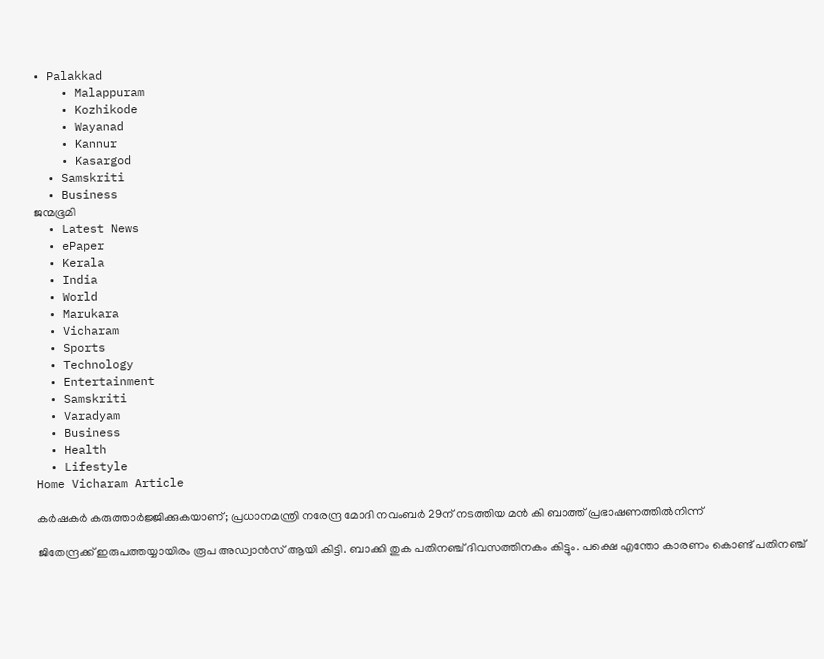• Palakkad
    • Malappuram
    • Kozhikode
    • Wayanad
    • Kannur
    • Kasargod
  • Samskriti
  • Business
ജന്മഭൂമി
  • Latest News
  • ePaper
  • Kerala
  • India
  • World
  • Marukara
  • Vicharam
  • Sports
  • Technology
  • Entertainment
  • Samskriti
  • Varadyam
  • Business
  • Health
  • Lifestyle
Home Vicharam Article

കര്‍ഷകര്‍ കരുത്താര്‍ജ്ജിക്കുകയാണ്; പ്രധാനമന്ത്രി നരേന്ദ്ര മോദി നവംബര്‍ 29ന് നടത്തിയ മന്‍ കി ബാത്ത് പ്രഭാഷണത്തില്‍നിന്ന്

ജിതേന്ദ്രക്ക് ഇരുപത്തയ്യായിരം രൂപ അഡ്വാന്‍സ് ആയി കിട്ടി. ബാക്കി തുക പതിനഞ്ച് ദിവസത്തിനകം കിട്ടും. പക്ഷെ എന്തോ കാരണം കൊണ്ട് പതിനഞ്ച്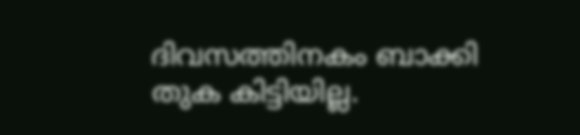ദിവസത്തിനകം ബാക്കി തുക കിട്ടിയില്ല.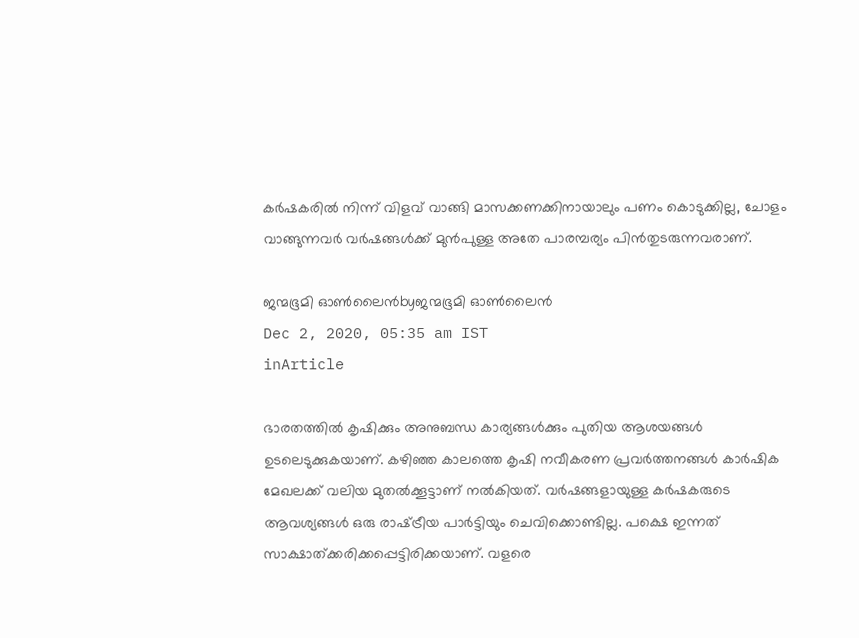കര്‍ഷകരില്‍ നിന്ന് വിളവ് വാങ്ങി മാസക്കണക്കിനായാലും പണം കൊടുക്കില്ല, ചോളം വാങ്ങുന്നവര്‍ വര്‍ഷങ്ങള്‍ക്ക് മുന്‍പുള്ള അതേ പാരമ്പര്യം പിന്‍തുടരുന്നവരാണ്.

ജന്മഭൂമി ഓണ്‍ലൈന്‍byജന്മഭൂമി ഓണ്‍ലൈന്‍
Dec 2, 2020, 05:35 am IST
inArticle

ഭാരതത്തില്‍ കൃഷിക്കും അനുബന്ധ കാര്യങ്ങള്‍ക്കും പുതിയ ആശയങ്ങള്‍ ഉടലെടുക്കുകയാണ്. കഴിഞ്ഞ കാലത്തെ കൃഷി നവീകരണ പ്രവര്‍ത്തനങ്ങള്‍ കാര്‍ഷിക മേഖലക്ക് വലിയ മുതല്‍ക്കൂട്ടാണ് നല്‍കിയത്. വര്‍ഷങ്ങളായുള്ള കര്‍ഷകരുടെ ആവശ്യങ്ങള്‍ ഒരു രാഷ്‌ട്രീയ പാര്‍ട്ടിയും ചെവിക്കൊണ്ടില്ല. പക്ഷെ ഇന്നത് സാക്ഷാത്ക്കരിക്കപ്പെട്ടിരിക്കയാണ്. വളരെ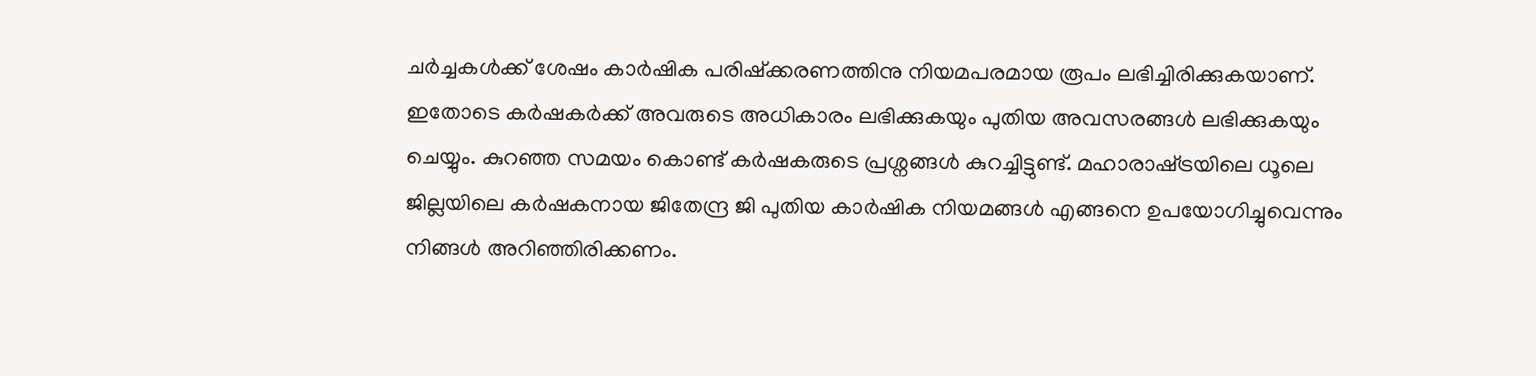ചര്‍ച്ചകള്‍ക്ക് ശേഷം കാര്‍ഷിക പരിഷ്‌ക്കരണത്തിനു നിയമപരമായ രൂപം ലഭിച്ചിരിക്കുകയാണ്. ഇതോടെ കര്‍ഷകര്‍ക്ക് അവരുടെ അധികാരം ലഭിക്കുകയും പുതിയ അവസരങ്ങള്‍ ലഭിക്കുകയും ചെയ്യും. കുറഞ്ഞ സമയം കൊണ്ട് കര്‍ഷകരുടെ പ്രശ്നങ്ങള്‍ കുറച്ചിട്ടുണ്ട്. മഹാരാഷ്‌ട്രയിലെ ധൂലെ ജില്ലയിലെ കര്‍ഷകനായ ജിതേന്ദ്ര ജി പുതിയ കാര്‍ഷിക നിയമങ്ങള്‍ എങ്ങനെ ഉപയോഗിച്ചുവെന്നും നിങ്ങള്‍ അറിഞ്ഞിരിക്കണം.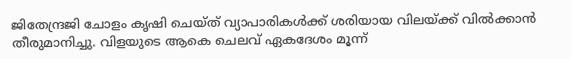ജിതേന്ദ്രജി ചോളം കൃഷി ചെയ്ത് വ്യാപാരികള്‍ക്ക് ശരിയായ വിലയ്‌ക്ക് വില്‍ക്കാന്‍ തീരുമാനിച്ചു. വിളയുടെ ആകെ ചെലവ് ഏകദേശം മൂന്ന്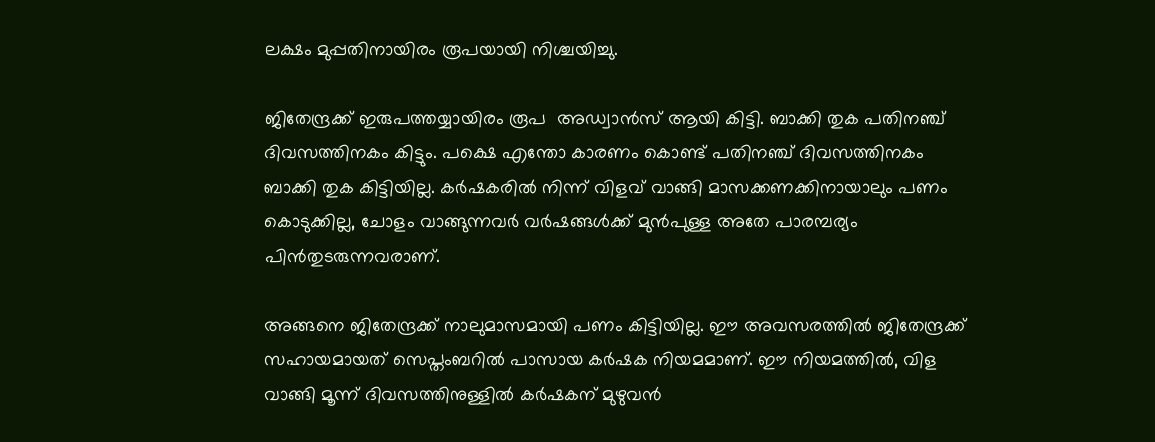ലക്ഷം മുപ്പതിനായിരം രൂപയായി നിശ്ചയിച്ചു.

ജിതേന്ദ്രക്ക് ഇരുപത്തയ്യായിരം രൂപ  അഡ്വാന്‍സ് ആയി കിട്ടി. ബാക്കി തുക പതിനഞ്ച് ദിവസത്തിനകം കിട്ടും. പക്ഷെ എന്തോ കാരണം കൊണ്ട് പതിനഞ്ച് ദിവസത്തിനകം ബാക്കി തുക കിട്ടിയില്ല. കര്‍ഷകരില്‍ നിന്ന് വിളവ് വാങ്ങി മാസക്കണക്കിനായാലും പണം കൊടുക്കില്ല, ചോളം വാങ്ങുന്നവര്‍ വര്‍ഷങ്ങള്‍ക്ക് മുന്‍പുള്ള അതേ പാരമ്പര്യം പിന്‍തുടരുന്നവരാണ്.

അങ്ങനെ ജിതേന്ദ്രക്ക് നാലുമാസമായി പണം കിട്ടിയില്ല. ഈ അവസരത്തില്‍ ജിതേന്ദ്രക്ക് സഹായമായത് സെപ്തംബറില്‍ പാസായ കര്‍ഷക നിയമമാണ്. ഈ നിയമത്തില്‍, വിള വാങ്ങി മൂന്ന് ദിവസത്തിനുള്ളില്‍ കര്‍ഷകന് മുഴുവന്‍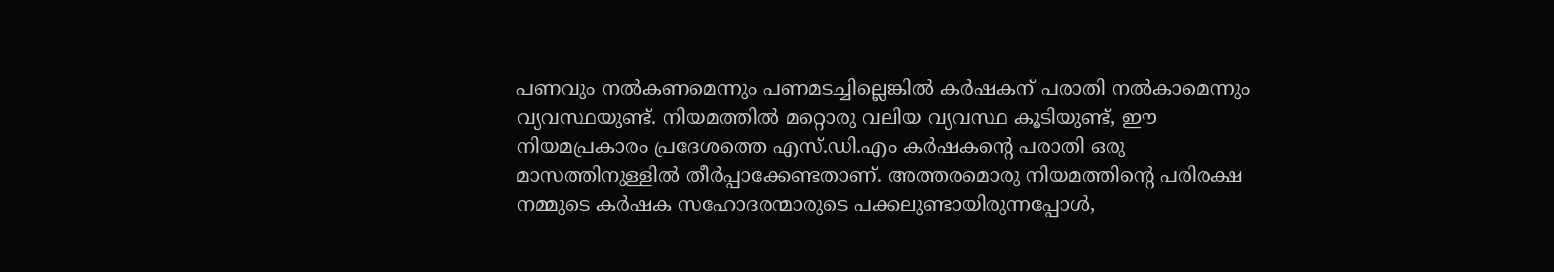പണവും നല്‍കണമെന്നും പണമടച്ചില്ലെങ്കില്‍ കര്‍ഷകന് പരാതി നല്‍കാമെന്നും വ്യവസ്ഥയുണ്ട്. നിയമത്തില്‍ മറ്റൊരു വലിയ വ്യവസ്ഥ കൂടിയുണ്ട്, ഈ നിയമപ്രകാരം പ്രദേശത്തെ എസ്.ഡി.എം കര്‍ഷകന്റെ പരാതി ഒരു മാസത്തിനുള്ളില്‍ തീര്‍പ്പാക്കേണ്ടതാണ്. അത്തരമൊരു നിയമത്തിന്റെ പരിരക്ഷ നമ്മുടെ കര്‍ഷക സഹോദരന്മാരുടെ പക്കലുണ്ടായിരുന്നപ്പോള്‍,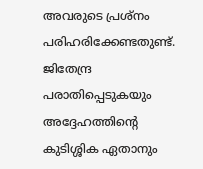അവരുടെ പ്രശ്നം പരിഹരിക്കേണ്ടതുണ്ട്. ജിതേന്ദ്ര  പരാതിപ്പെടുകയും അദ്ദേഹത്തിന്റെ കുടിശ്ശിക ഏതാനും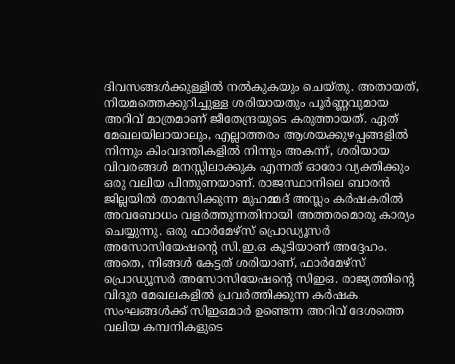ദിവസങ്ങള്‍ക്കുള്ളില്‍ നല്‍കുകയും ചെയ്തു. അതായത്, നിയമത്തെക്കുറിച്ചുള്ള ശരിയായതും പൂര്‍ണ്ണവുമായ അറിവ് മാത്രമാണ് ജീതേന്ദ്രയുടെ കരുത്തായത്. ഏത് മേഖലയിലായാലും, എല്ലാത്തരം ആശയക്കുഴപ്പങ്ങളില്‍ നിന്നും കിംവദന്തികളില്‍ നിന്നും അകന്ന്, ശരിയായ വിവരങ്ങള്‍ മനസ്സിലാക്കുക എന്നത് ഓരോ വ്യക്തിക്കും ഒരു വലിയ പിന്തുണയാണ്. രാജസ്ഥാനിലെ ബാരന്‍ ജില്ലയില്‍ താമസിക്കുന്ന മുഹമ്മദ് അസ്ലം കര്‍ഷകരില്‍ അവബോധം വളര്‍ത്തുന്നതിനായി അത്തരമൊരു കാര്യം ചെയ്യുന്നു. ഒരു ഫാര്‍മേഴ്‌സ് പ്രൊഡ്യൂസര്‍ അസോസിയേഷന്റെ സി.ഇ.ഒ കൂടിയാണ് അദ്ദേഹം. അതെ, നിങ്ങള്‍ കേട്ടത് ശരിയാണ്, ഫാര്‍മേഴ്‌സ് പ്രൊഡ്യൂസര്‍ അസോസിയേഷന്റെ സിഇഒ. രാജ്യത്തിന്റെ വിദൂര മേഖലകളില്‍ പ്രവര്‍ത്തിക്കുന്ന കര്‍ഷക സംഘങ്ങള്‍ക്ക് സിഇഒമാര്‍ ഉണ്ടെന്ന അറിവ് ദേശത്തെ വലിയ കമ്പനികളുടെ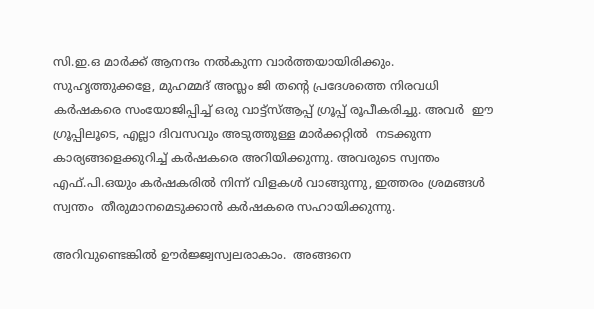സി.ഇ.ഒ മാര്‍ക്ക് ആനന്ദം നല്‍കുന്ന വാര്‍ത്തയായിരിക്കും. സുഹൃത്തുക്കളേ, മുഹമ്മദ് അസ്ലം ജി തന്റെ പ്രദേശത്തെ നിരവധി കര്‍ഷകരെ സംയോജിപ്പിച്ച് ഒരു വാട്ട്‌സ്ആപ്പ് ഗ്രൂപ്പ് രൂപീകരിച്ചു. അവര്‍  ഈ ഗ്രൂപ്പിലൂടെ, എല്ലാ ദിവസവും അടുത്തുള്ള മാര്‍ക്കറ്റില്‍  നടക്കുന്ന കാര്യങ്ങളെക്കുറിച്ച് കര്‍ഷകരെ അറിയിക്കുന്നു. അവരുടെ സ്വന്തം എഫ്.പി.ഒയും കര്‍ഷകരില്‍ നിന്ന് വിളകള്‍ വാങ്ങുന്നു, ഇത്തരം ശ്രമങ്ങള്‍ സ്വന്തം  തീരുമാനമെടുക്കാന്‍ കര്‍ഷകരെ സഹായിക്കുന്നു.

അറിവുണ്ടെങ്കില്‍ ഊര്‍ജ്ജ്വസ്വലരാകാം.  അങ്ങനെ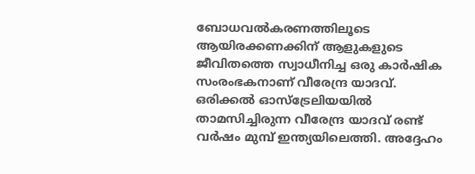ബോധവല്‍കരണത്തിലൂടെ ആയിരക്കണക്കിന് ആളുകളുടെ  ജീവിതത്തെ സ്വാധീനിച്ച ഒരു കാര്‍ഷിക സംരംഭകനാണ് വീരേന്ദ്ര യാദവ്. ഒരിക്കല്‍ ഓസ്‌ട്രേലിയയില്‍ താമസിച്ചിരുന്ന വീരേന്ദ്ര യാദവ് രണ്ട് വര്‍ഷം മുമ്പ് ഇന്ത്യയിലെത്തി. അദ്ദേഹം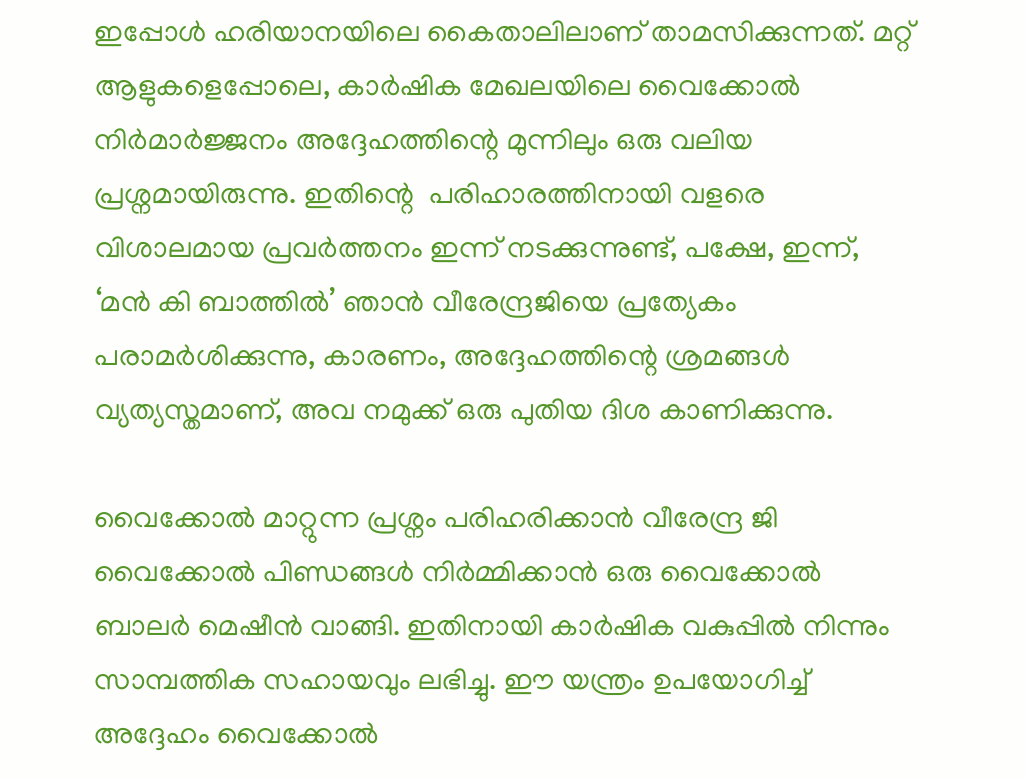ഇപ്പോള്‍ ഹരിയാനയിലെ കൈതാലിലാണ് താമസിക്കുന്നത്. മറ്റ് ആളുകളെപ്പോലെ, കാര്‍ഷിക മേഖലയിലെ വൈക്കോല്‍ നിര്‍മാര്‍ജ്ജനം അദ്ദേഹത്തിന്റെ മുന്നിലും ഒരു വലിയ പ്രശ്നമായിരുന്നു. ഇതിന്റെ  പരിഹാരത്തിനായി വളരെ വിശാലമായ പ്രവര്‍ത്തനം ഇന്ന് നടക്കുന്നുണ്ട്, പക്ഷേ, ഇന്ന്, ‘മന്‍ കി ബാത്തില്‍’ ഞാന്‍ വീരേന്ദ്രജിയെ പ്രത്യേകം പരാമര്‍ശിക്കുന്നു, കാരണം, അദ്ദേഹത്തിന്റെ ശ്രമങ്ങള്‍ വ്യത്യസ്തമാണ്, അവ നമുക്ക് ഒരു പുതിയ ദിശ കാണിക്കുന്നു.

വൈക്കോല്‍ മാറ്റുന്ന പ്രശ്നം പരിഹരിക്കാന്‍ വീരേന്ദ്ര ജി വൈക്കോല്‍ പിണ്ഡങ്ങള്‍ നിര്‍മ്മിക്കാന്‍ ഒരു വൈക്കോല്‍ ബാലര്‍ മെഷീന്‍ വാങ്ങി. ഇതിനായി കാര്‍ഷിക വകുപ്പില്‍ നിന്നും സാമ്പത്തിക സഹായവും ലഭിച്ചു. ഈ യന്ത്രം ഉപയോഗിച്ച് അദ്ദേഹം വൈക്കോല്‍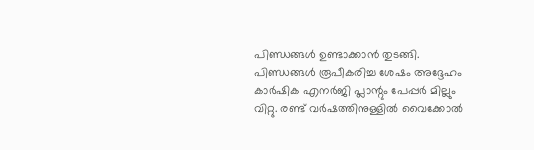പിണ്ഡങ്ങള്‍ ഉണ്ടാക്കാന്‍ തുടങ്ങി. പിണ്ഡങ്ങള്‍ രൂപീകരിച്ച ശേഷം അദ്ദേഹം കാര്‍ഷിക എനര്‍ജി പ്ലാന്റും പേപ്പര്‍ മില്ലും വിറ്റു. രണ്ട് വര്‍ഷത്തിനുള്ളില്‍ വൈക്കോല്‍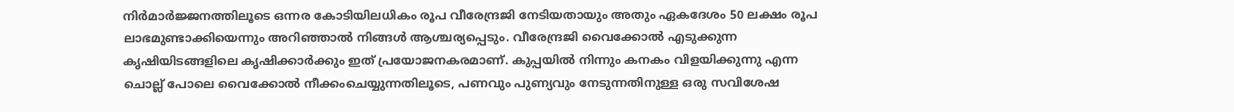നിര്‍മാര്‍ജ്ജനത്തിലൂടെ ഒന്നര കോടിയിലധികം രൂപ വീരേന്ദ്രജി നേടിയതായും അതും ഏകദേശം 50 ലക്ഷം രൂപ ലാഭമുണ്ടാക്കിയെന്നും അറിഞ്ഞാല്‍ നിങ്ങള്‍ ആശ്ചര്യപ്പെടും. വീരേന്ദ്രജി വൈക്കോല്‍ എടുക്കുന്ന കൃഷിയിടങ്ങളിലെ കൃഷിക്കാര്‍ക്കും ഇത് പ്രയോജനകരമാണ്. കുപ്പയില്‍ നിന്നും കനകം വിളയിക്കുന്നു എന്ന ചൊല്ല് പോലെ വൈക്കോല്‍ നീക്കംചെയ്യുന്നതിലൂടെ, പണവും പുണ്യവും നേടുന്നതിനുള്ള ഒരു സവിശേഷ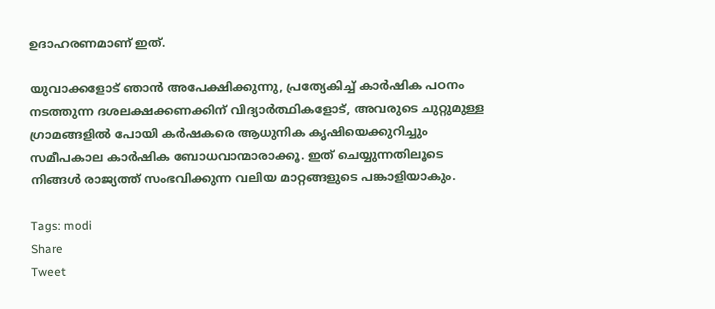ഉദാഹരണമാണ് ഇത്.

യുവാക്കളോട് ഞാന്‍ അപേക്ഷിക്കുന്നു, പ്രത്യേകിച്ച് കാര്‍ഷിക പഠനം നടത്തുന്ന ദശലക്ഷക്കണക്കിന് വിദ്യാര്‍ത്ഥികളോട്, അവരുടെ ചുറ്റുമുള്ള ഗ്രാമങ്ങളില്‍ പോയി കര്‍ഷകരെ ആധുനിക കൃഷിയെക്കുറിച്ചും സമീപകാല കാര്‍ഷിക ബോധവാന്മാരാക്കൂ. ഇത് ചെയ്യുന്നതിലൂടെ നിങ്ങള്‍ രാജ്യത്ത് സംഭവിക്കുന്ന വലിയ മാറ്റങ്ങളുടെ പങ്കാളിയാകും.

Tags: modi
Share
Tweet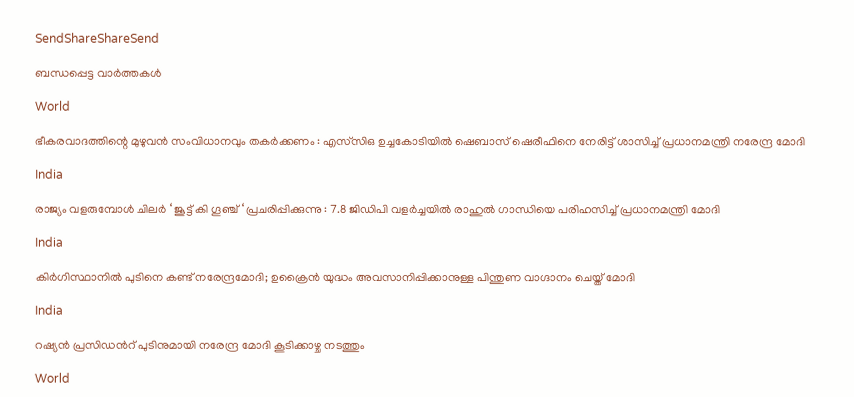SendShareShareSend

ബന്ധപ്പെട്ട വാര്‍ത്തകള്‍

World

ഭീകരവാദത്തിന്റെ മുഴുവൻ സംവിധാനവും തകർക്കണം : എസ്‌സി‌ഒ ഉച്ചകോടിയിൽ ഷെബാസ് ഷെരീഫിനെ നേരിട്ട് ശാസിച്ച് പ്രധാനമന്ത്രി നരേന്ദ്ര മോദി

India

രാജ്യം വളരുമ്പോൾ ചിലർ ‘ ജൂട്ട് കി ഗൂഞ്ച് ‘ പ്രചരിപ്പിക്കുന്നു : 7.8 ജിഡിപി വളർച്ചയിൽ രാഹുൽ ഗാന്ധിയെ പരിഹസിച്ച് പ്രധാനമന്ത്രി മോദി

India

കിര്‍ഗിസ്ഥാനില്‍ പുടിനെ കണ്ട് നരേന്ദ്രമോദി; ഉക്രൈന്‍ യുദ്ധം അവസാനിപ്പിക്കാനുള്ള പിന്തുണ വാഗ്ദാനം ചെയ്ത് മോദി

India

റഷ്യന്‍ പ്രസിഡന്‍റ് പുടിനുമായി നരേന്ദ്ര മോദി കൂടിക്കാഴ്ച നടത്തും

World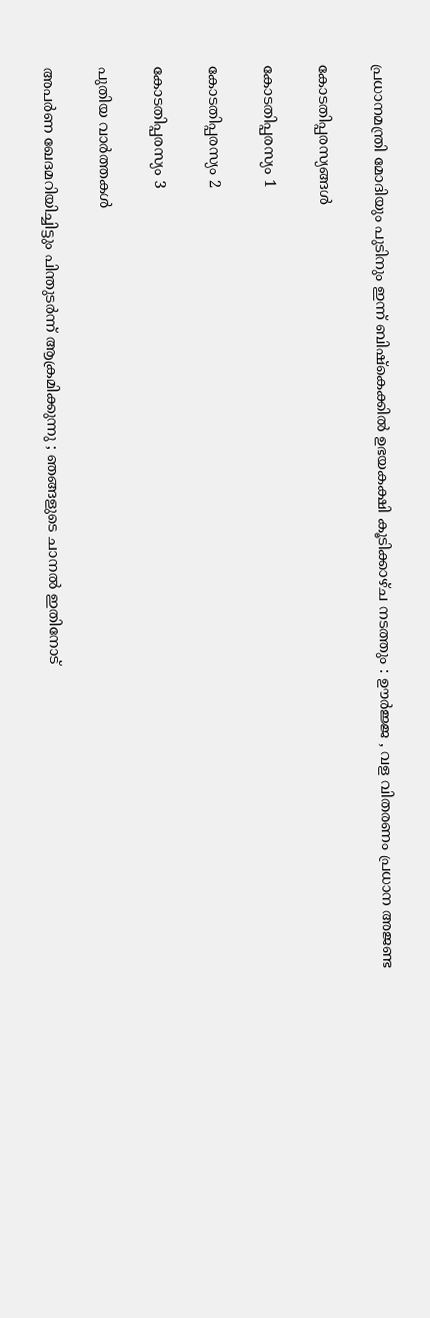പ്രധാനമന്ത്രി മോദിയും പുടിനും ഇന്ന് ബിഷ്കെക്കിൽ ഉഭയകക്ഷി കൂടിക്കാഴ്ച നടത്തും : ഊർജ്ജ , വള വിതരണം പ്രധാന അജണ്ട

കോടതിപ്പരസ്യങ്ങള്‍

കോടതിപ്പരസ്യം 1

കോടതിപ്പരസ്യം 2

കോടതിപ്പരസ്യം 3

പുതിയ വാര്‍ത്തകള്‍

അപർണ ഖേദമറിയിച്ചിട്ടും പിന്തുടർന്ന് ആക്രമിക്കുന്നു ; ഞങ്ങളുടെ ചാനൽ ഇതിനോട്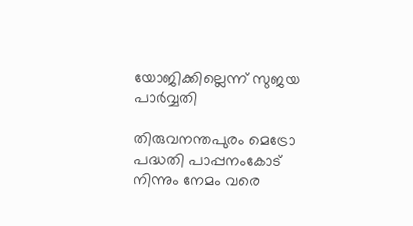യോജിക്കില്ലെന്ന് സുജയ പാർവ്വതി

തിരുവനന്തപുരം മെട്രോ പദ്ധതി പാപ്പനംകോട് നിന്നും നേമം വരെ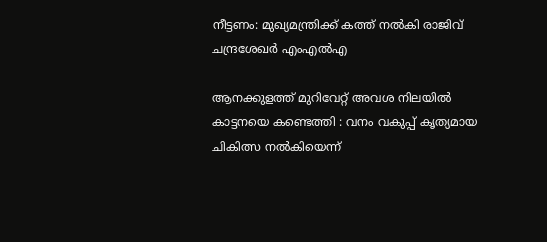നീട്ടണം: മുഖ്യമന്ത്രിക്ക് കത്ത് നല്‍കി രാജിവ് ചന്ദ്രശേഖര്‍ എംഎല്‍എ

ആനക്കുളത്ത് മുറിവേറ്റ് അവശ നിലയിൽ കാട്ടനയെ കണ്ടെത്തി : വനം വകുപ്പ് കൃത്യമായ ചികിത്സ നൽകിയെന്ന്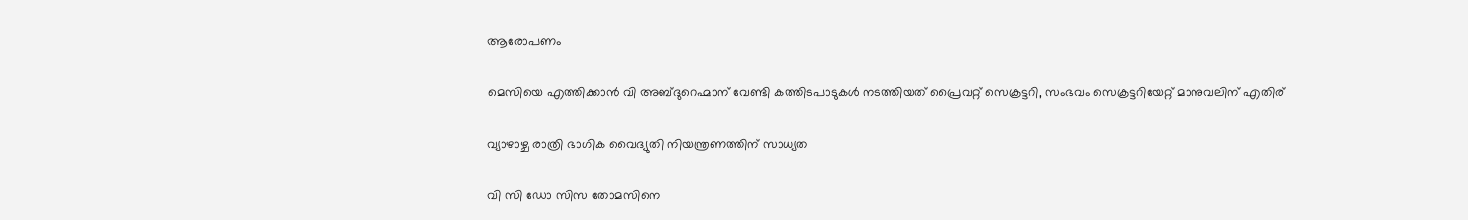ആരോപണം

മെസിയെ എത്തിക്കാന്‍ വി അബ്ദുറെഹ്മാന് വേണ്ടി കത്തിടപാടുകള്‍ നടത്തിയത് പ്രൈവറ്റ് സെക്രട്ടറി, സംഭവം സെക്രട്ടറിയേറ്റ് മാനുവലിന് എതിര്

വ്യാഴാഴ്ച രാത്രി ഭാഗിക വൈദ്യുതി നിയന്ത്രണത്തിന് സാധ്യത

വി സി ഡോ സിസ തോമസിനെ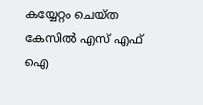കയ്യേറ്റം ചെയ്ത കേസില്‍ എസ് എഫ് ഐ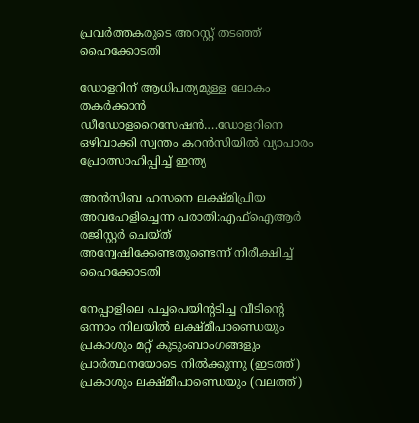പ്രവര്‍ത്തകരുടെ അറസ്റ്റ് തടഞ്ഞ് ഹൈക്കോടതി

ഡോളറിന് ആധിപത്യമുള്ള ലോകം തകര്‍ക്കാന്‍ ഡീഡോളറൈസേഷന്‍….ഡോളറിനെ ഒഴിവാക്കി സ്വന്തം കറന്‍സിയില്‍ വ്യാപാരം പ്രോത്സാഹിപ്പിച്ച് ഇന്ത്യ

അന്‍സിബ ഹസനെ ലക്ഷ്മിപ്രിയ അവഹേളിച്ചെന്ന പരാതി:എഫ്ഐആര്‍ രജിസ്റ്റര്‍ ചെയ്ത് അന്വേഷിക്കേണ്ടതുണ്ടെന്ന് നിരീക്ഷിച്ച് ഹൈക്കോടതി

നേപ്പാളിലെ പച്ചപെയിന്‍റടിച്ച വീടിന്‍റെ ഒന്നാം നിലയില്‍ ലക്ഷ്മീപാണ്ഡെയും പ്രകാശും മറ്റ് കുടുംബാംഗങ്ങളും പ്രാര്‍ത്ഥനയോടെ നില്‍‍ക്കുന്നു (ഇടത്ത്) പ്രകാശും ലക്ഷ്മീപാണ്ഡെയും (വലത്ത്)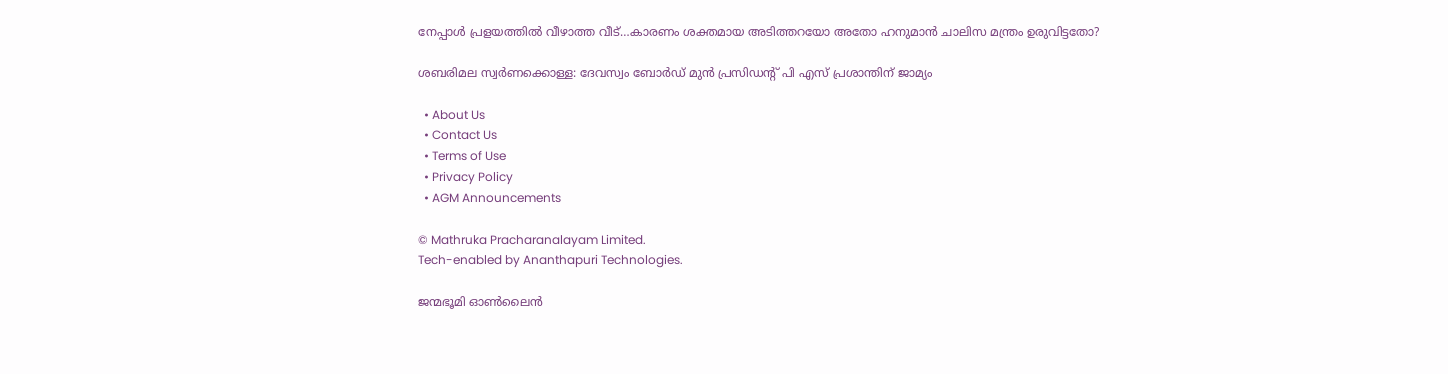നേപ്പാള്‍ പ്രളയത്തില്‍ വീഴാത്ത വീട്…കാരണം ശക്തമായ അടിത്തറയോ അതോ ഹനുമാന്‍ ചാലിസ മന്ത്രം ഉരുവിട്ടതോ?

ശബരിമല സ്വര്‍ണക്കൊള്ള: ദേവസ്വം ബോര്‍ഡ് മുന്‍ പ്രസിഡന്റ് പി എസ് പ്രശാന്തിന് ജാമ്യം

  • About Us
  • Contact Us
  • Terms of Use
  • Privacy Policy
  • AGM Announcements

© Mathruka Pracharanalayam Limited.
Tech-enabled by Ananthapuri Technologies.

ജന്മഭൂമി ഓണ്‍ലൈന്‍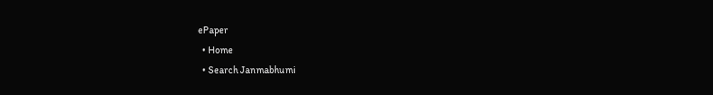ePaper
  • Home
  • Search Janmabhumi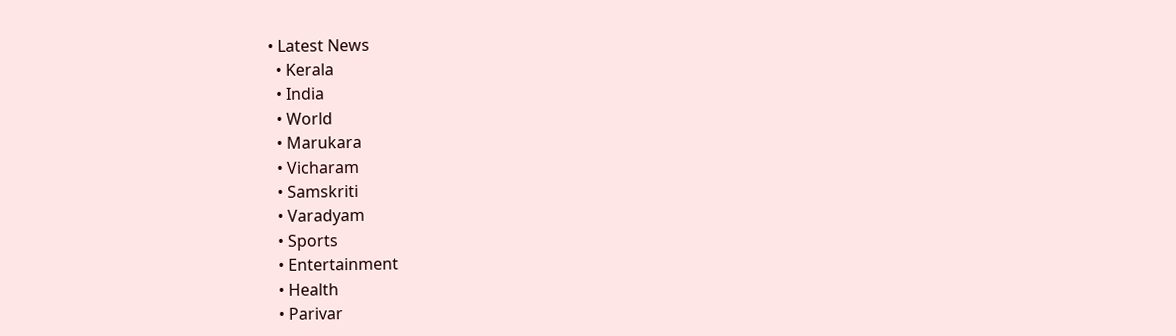• Latest News
  • Kerala
  • India
  • World
  • Marukara
  • Vicharam
  • Samskriti
  • Varadyam
  • Sports
  • Entertainment
  • Health
  • Parivar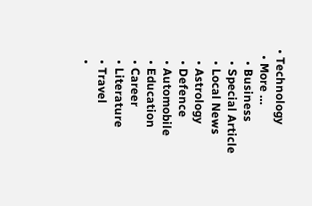• Technology
  • More …
    • Business
    • Special Article
    • Local News
    • Astrology
    • Defence
    • Automobile
    • Education
    • Career
    • Literature
    • Travel
    •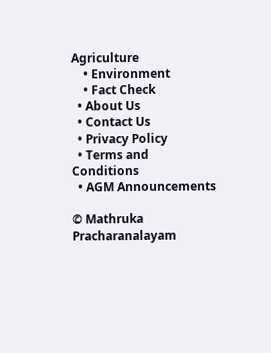Agriculture
    • Environment
    • Fact Check
  • About Us
  • Contact Us
  • Privacy Policy
  • Terms and Conditions
  • AGM Announcements

© Mathruka Pracharanalayam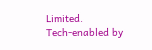Limited.
Tech-enabled by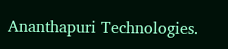Ananthapuri Technologies.